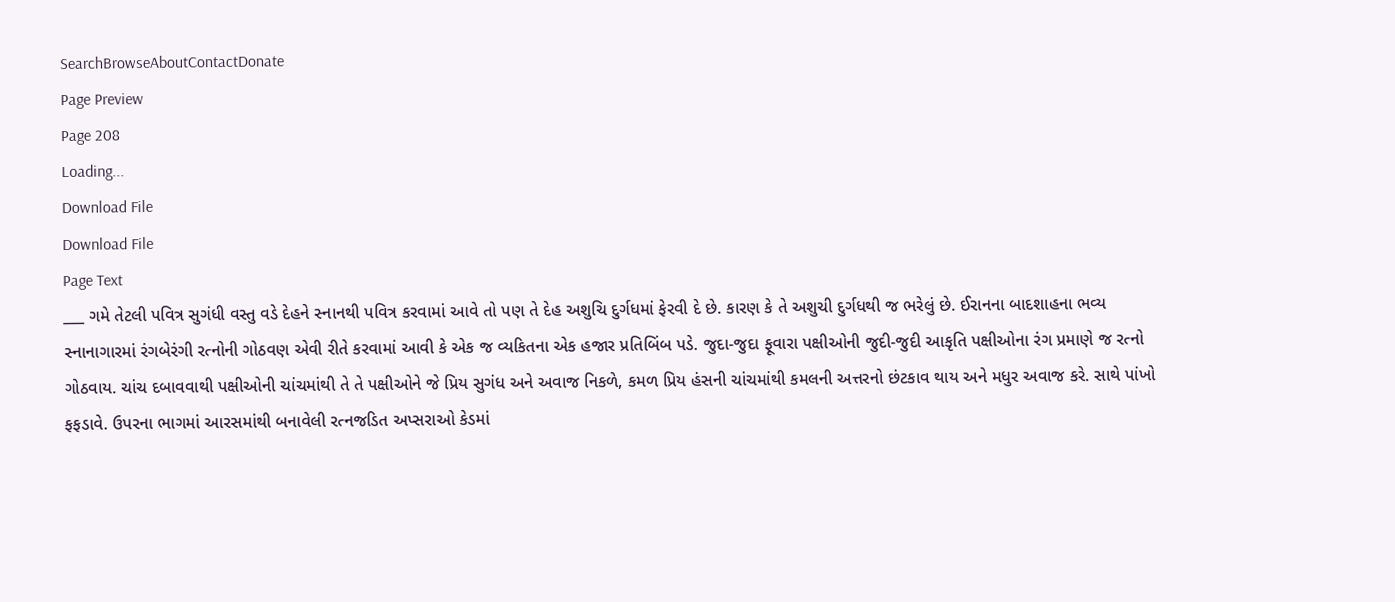SearchBrowseAboutContactDonate
Page Preview
Page 208
Loading...
Download File
Download File
Page Text
___ ગમે તેટલી પવિત્ર સુગંધી વસ્તુ વડે દેહને સ્નાનથી પવિત્ર કરવામાં આવે તો પણ તે દેહ અશુચિ દુર્ગધમાં ફેરવી દે છે. કારણ કે તે અશુચી દુર્ગધથી જ ભરેલું છે. ઈરાનના બાદશાહના ભવ્ય સ્નાનાગારમાં રંગબેરંગી રત્નોની ગોઠવણ એવી રીતે કરવામાં આવી કે એક જ વ્યકિતના એક હજાર પ્રતિબિંબ પડે. જુદા-જુદા ફૂવારા પક્ષીઓની જુદી-જુદી આકૃતિ પક્ષીઓના રંગ પ્રમાણે જ રત્નો ગોઠવાય. ચાંચ દબાવવાથી પક્ષીઓની ચાંચમાંથી તે તે પક્ષીઓને જે પ્રિય સુગંધ અને અવાજ નિકળે, કમળ પ્રિય હંસની ચાંચમાંથી કમલની અત્તરનો છંટકાવ થાય અને મધુર અવાજ કરે. સાથે પાંખો ફફડાવે. ઉપરના ભાગમાં આરસમાંથી બનાવેલી રત્નજડિત અપ્સરાઓ કેડમાં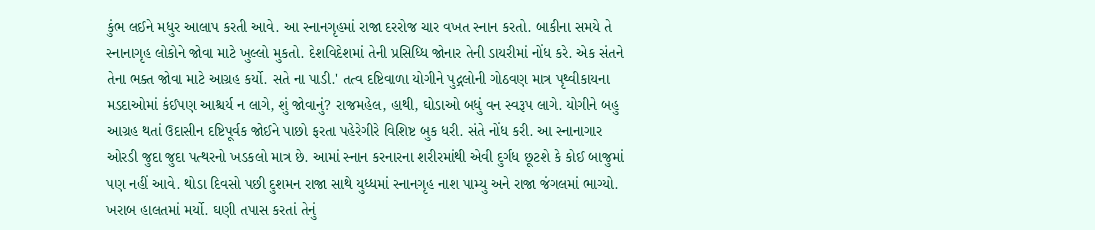કુંભ લઈને મધુર આલાપ કરતી આવે. આ સ્નાનગૃહમાં રાજા દરરોજ ચાર વખત સ્નાન કરતો. બાકીના સમયે તે સ્નાનાગૃહ લોકોને જોવા માટે ખુલ્લો મુકતો. દેશવિદેશમાં તેની પ્રસિધ્ધિ જોનાર તેની ડાયરીમાં નોંધ કરે. એક સંતને તેના ભક્ત જોવા માટે આગ્રહ કર્યો. સતે ના પાડી.' તત્વ દષ્ટિવાળા યોગીને પુદ્ગલોની ગોઠવણ માત્ર પૃથ્વીકાયના મડદાઓમાં કંઈપણ આશ્ચર્ય ન લાગે, શું જોવાનું? રાજમહેલ, હાથી, ઘોડાઓ બધું વન સ્વરૂપ લાગે. યોગીને બહુ આગ્રહ થતાં ઉદાસીન દષ્ટિપૂર્વક જોઈને પાછો ફરતા પહેરેગીરે વિશિષ્ટ બુક ધરી. સંતે નોંધ કરી. આ સ્નાનાગાર ઓરડી જુદા જુદા પત્થરનો ખડકલો માત્ર છે. આમાં સ્નાન કરનારના શરીરમાંથી એવી દુર્ગધ છૂટશે કે કોઈ બાજુમાં પણ નહીં આવે. થોડા દિવસો પછી દુશમન રાજા સાથે યુધ્ધમાં સ્નાનગૃહ નાશ પામ્યુ અને રાજા જંગલમાં ભાગ્યો. ખરાબ હાલતમાં મર્યો. ઘણી તપાસ કરતાં તેનું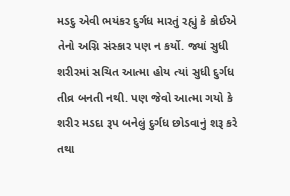મડદુ એવી ભયંકર દુર્ગધ મારતું રહ્યું કે કોઈએ તેનો અગ્નિ સંસ્કાર પણ ન કર્યો. જ્યાં સુધી શરીરમાં સચિત આત્મા હોય ત્યાં સુધી દુર્ગધ તીવ્ર બનતી નથી. પણ જેવો આત્મા ગયો કે શરીર મડદા રૂપ બનેલું દુર્ગધ છોડવાનું શરૂ કરે તથા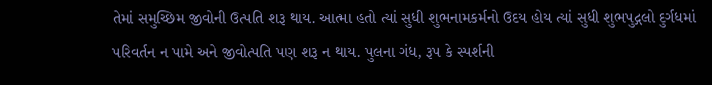તેમાં સમુચ્છિમ જીવોની ઉત્પતિ શરૂ થાય. આત્મા હતો ત્યાં સુધી શુભનામકર્મનો ઉદય હોય ત્યાં સુધી શુભપુદ્ગલો દુર્ગધમાં પરિવર્તન ન પામે અને જીવોત્પતિ પણ શરૂ ન થાય. પુલના ગંધ, રૂપ કે સ્પર્શની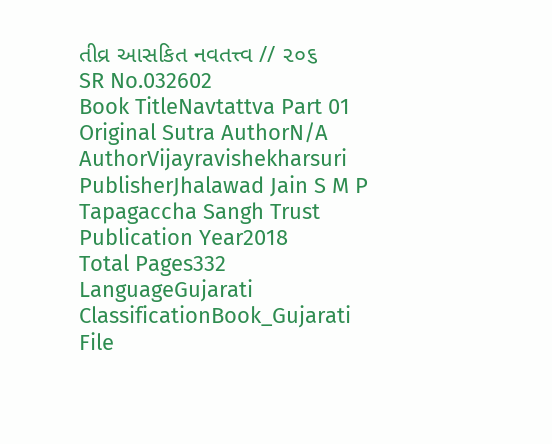તીવ્ર આસકિત નવતત્ત્વ // ૨૦૬
SR No.032602
Book TitleNavtattva Part 01
Original Sutra AuthorN/A
AuthorVijayravishekharsuri
PublisherJhalawad Jain S M P Tapagaccha Sangh Trust
Publication Year2018
Total Pages332
LanguageGujarati
ClassificationBook_Gujarati
File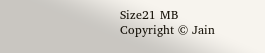Size21 MB
Copyright © Jain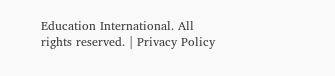Education International. All rights reserved. | Privacy Policy